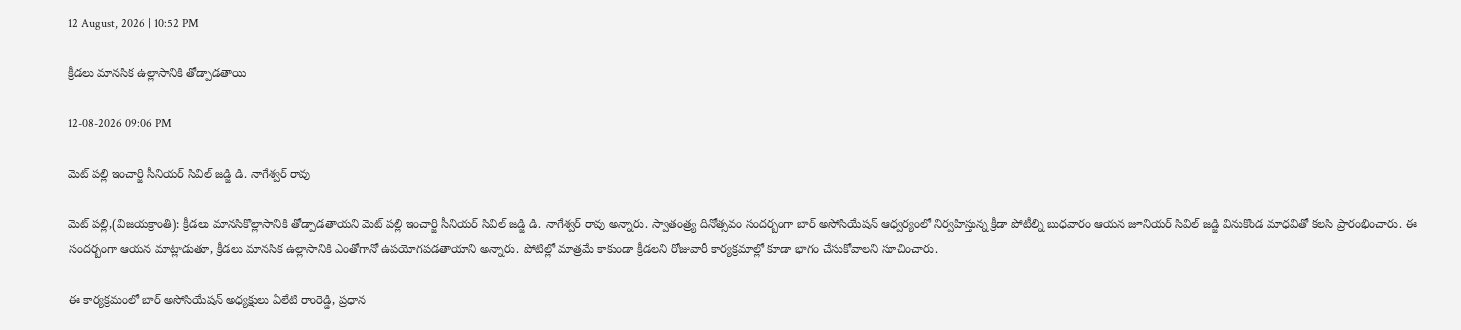12 August, 2026 | 10:52 PM

క్రీడలు మానసిక ఉల్లాసానికి తోడ్పాడతాయి

12-08-2026 09:06 PM

మెట్ పల్లి ఇంచార్జి సీనియర్ సివిల్ జడ్జి డి. నాగేశ్వర్ రావు

మెట్ పల్లి,(విజయక్రాంతి): క్రీడలు మానసికొల్లాసానికి తోడ్పాడతాయని మెట్ పల్లి ఇంచార్జి సీనియర్ సివిల్ జడ్జి డి. నాగేశ్వర్ రావు అన్నారు. స్వాతంత్ర్య దినోత్సవం సందర్బంగా బార్ అసోసియేషన్ ఆధ్వర్యంలో నిర్వహిస్తున్న క్రీడా పోటీల్ని బుధవారం ఆయన జూనియర్ సివిల్ జడ్జి వినుకొండ మాధవితో కలసి ప్రారంభించారు. ఈ సందర్బంగా ఆయన మాట్లాడుతూ, క్రీడలు మానసిక ఉల్లాసానికి ఎంతోగానో ఉపయోగపడతాయాని అన్నారు. పోటిల్లో మాత్రమే కాకుండా క్రీడలని రోజువారీ కార్యక్రమాల్లో కూడా భాగం చేసుకోవాలని సూచించారు.

ఈ కార్యక్రమంలో బార్ అసోసియేషన్ అధ్యక్షులు ఏలేటి రాంరెడ్డి, ప్రధాన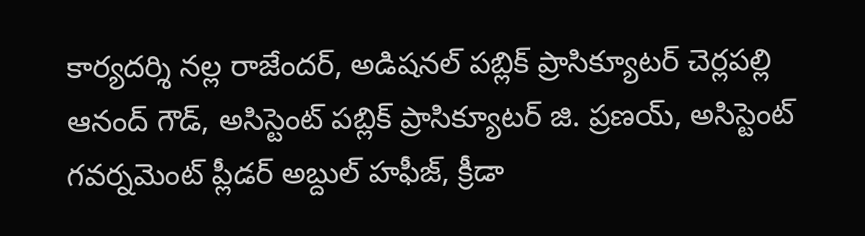కార్యదర్శి నల్ల రాజేందర్, అడిషనల్ పబ్లిక్ ప్రాసిక్యూటర్ చెర్లపల్లి ఆనంద్ గౌడ్, అసిస్టెంట్ పబ్లిక్ ప్రాసిక్యూటర్ జి. ప్రణయ్, అసిస్టెంట్ గవర్నమెంట్ ప్లీడర్ అబ్దుల్ హఫీజ్, క్రీడా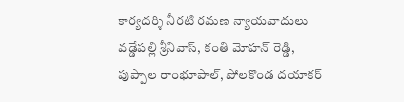కార్యదర్శి నీరటి రమణ న్యాయవాదులు వడ్డేపల్లి శ్రీనివాస్, కంతి మోహన్ రెడ్డి, పుప్పాల రాంభూపాల్, పోలకొండ దయాకర్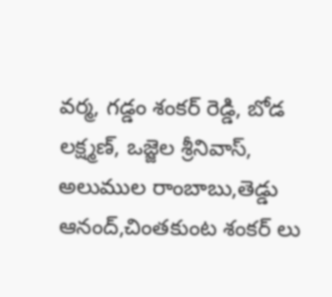వర్మ, గడ్డం శంకర్ రెడ్డి, బోడ లక్ష్మణ్, ఒజ్జెల శ్రీనివాస్, అలుముల రాంబాబు,తెడ్డు ఆనంద్,చింతకుంట శంకర్ లు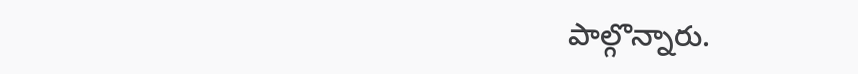పాల్గొన్నారు.